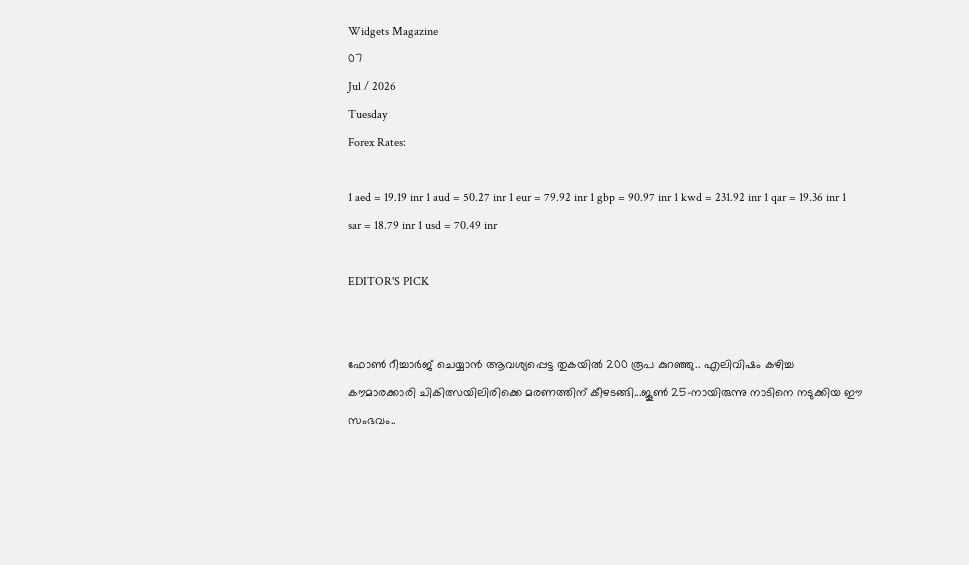Widgets Magazine
07
Jul / 2026
Tuesday
Forex Rates:

1 aed = 19.19 inr 1 aud = 50.27 inr 1 eur = 79.92 inr 1 gbp = 90.97 inr 1 kwd = 231.92 inr 1 qar = 19.36 inr 1 sar = 18.79 inr 1 usd = 70.49 inr

EDITOR'S PICK


ഫോണ്‍ റീച്ചാര്‍ജ് ചെയ്യാന്‍ ആവശ്യപ്പെട്ട തുകയില്‍ 200 രൂപ കുറഞ്ഞു.. എലിവിഷം കഴിച്ച കൗമാരക്കാരി ചികിത്സയിലിരിക്കെ മരണത്തിന് കീഴടങ്ങി...ജൂണ്‍ 25-നായിരുന്നു നാടിനെ നടുക്കിയ ഈ സംഭവം..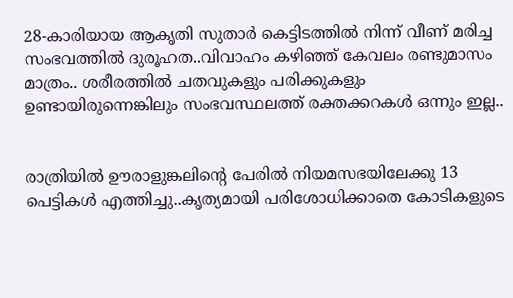28-കാരിയായ ആകൃതി സുതാര്‍ കെട്ടിടത്തില്‍ നിന്ന് വീണ് മരിച്ച സംഭവത്തില്‍ ദുരൂഹത..വിവാഹം കഴിഞ്ഞ് കേവലം രണ്ടുമാസം മാത്രം.. ശരീരത്തില്‍ ചതവുകളും പരിക്കുകളും ഉണ്ടായിരുന്നെങ്കിലും സംഭവസ്ഥലത്ത് രക്തക്കറകള്‍ ഒന്നും ഇല്ല..


രാത്രിയിൽ ഊരാളുങ്കലിന്റെ പേരിൽ നിയമസഭയിലേക്കു 13 പെട്ടികൾ എത്തിച്ചു..കൃത്യമായി പരിശോധിക്കാതെ കോടികളുടെ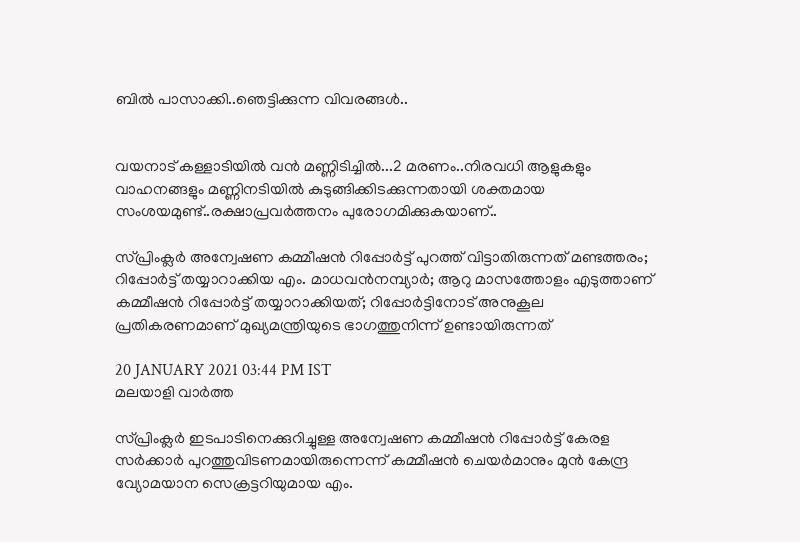ബിൽ പാസാക്കി..ഞെട്ടിക്കുന്ന വിവരങ്ങൾ..


വയനാട് കള്ളാടിയില്‍ വന്‍ മണ്ണിടിച്ചില്‍...2 മരണം..നിരവധി ആളുകളും വാഹനങ്ങളും മണ്ണിനടിയില്‍ കുടുങ്ങിക്കിടക്കുന്നതായി ശക്തമായ സംശയമുണ്ട്..രക്ഷാപ്രവർത്തനം പുരോഗമിക്കുകയാണ്..

സ്പ്രിംക്ലര്‍ അന്വേഷണ കമ്മീഷന്‍ റിപ്പോര്‍ട്ട് പുറത്ത് വിട്ടാതിരുന്നത് മണ്ടത്തരം; റിപ്പോര്‍ട്ട് തയ്യാറാക്കിയ എം. മാധവന്‍നമ്പ്യാര്‍; ആറു മാസത്തോളം എടുത്താണ് കമ്മീഷന്‍ റിപ്പോര്‍ട്ട് തയ്യാറാക്കിയത്; റിപ്പോര്‍ട്ടിനോട് അനുകൂല പ്രതികരണമാണ് മുഖ്യമന്ത്രിയുടെ ഭാഗത്തുനിന്ന് ഉണ്ടായിരുന്നത്

20 JANUARY 2021 03:44 PM IST
മലയാളി വാര്‍ത്ത

സ്പ്രിംക്ലര്‍ ഇടപാടിനെക്കുറിച്ചുള്ള അന്വേഷണ കമ്മീഷന്‍ റിപ്പോര്‍ട്ട് കേരള സര്‍ക്കാര്‍ പുറത്തുവിടണമായിരുന്നെന്ന് കമ്മീഷന്‍ ചെയര്‍മാനും മുന്‍ കേന്ദ്ര വ്യോമയാന സെക്രട്ടറിയുമായ എം.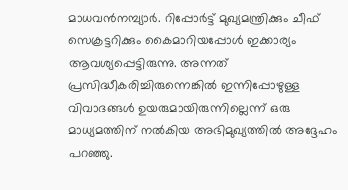മാധവന്‍നമ്പ്യാര്‍. റിപ്പോര്‍ട്ട് മുഖ്യമന്ത്രിക്കും ചീഫ് സെക്രട്ടറിക്കും കൈമാറിയപ്പോള്‍ ഇക്കാര്യം ആവശ്യപ്പെട്ടിരുന്നു. അന്നത് പ്രസിദ്ധീകരിച്ചിരുന്നെങ്കില്‍ ഇന്നിപ്പോഴുള്ള വിവാദങ്ങള്‍ ഉയരുമായിരുന്നില്ലെന്ന് ഒരു മാധ്യമത്തിന് നല്‍കിയ അഭിമുഖ്യത്തില്‍ അദ്ദേഹം പറഞ്ഞു.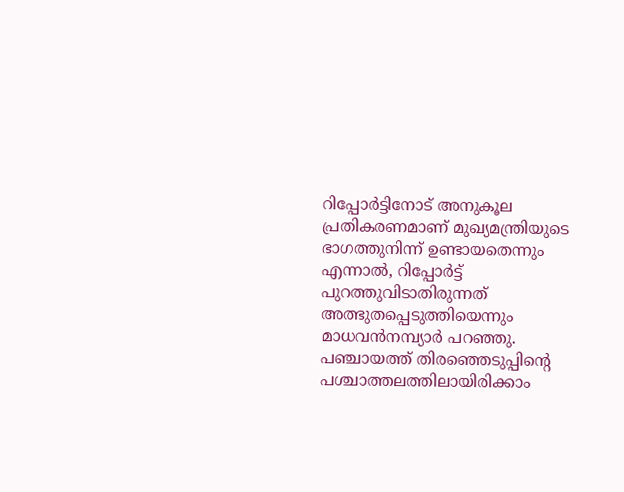റിപ്പോര്‍ട്ടിനോട് അനുകൂല പ്രതികരണമാണ് മുഖ്യമന്ത്രിയുടെ ഭാഗത്തുനിന്ന് ഉണ്ടായതെന്നും എന്നാല്‍, റിപ്പോര്‍ട്ട് പുറത്തുവിടാതിരുന്നത് അത്ഭുതപ്പെടുത്തിയെന്നും മാധവന്‍നമ്പ്യാര്‍ പറഞ്ഞു. പഞ്ചായത്ത് തിരഞ്ഞെടുപ്പിന്റെ പശ്ചാത്തലത്തിലായിരിക്കാം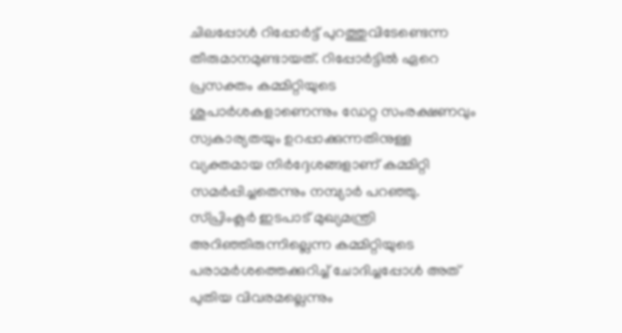ചിലപ്പോള്‍ റിപ്പോര്‍ട്ട് പുറത്തുവിടേണ്ടെന്ന തീരുമാനമുണ്ടായത്. റിപ്പോര്‍ട്ടില്‍ ഏറെ പ്രസക്തം കമ്മിറ്റിയുടെ ശുപാര്‍ശകളാണെന്നും ഡേറ്റ സംരക്ഷണവും സ്വകാര്യതയും ഉറപ്പാക്കുന്നതിനുള്ള വ്യക്തമായ നിര്‍ദ്ദേശങ്ങളാണ് കമ്മിറ്റി സമര്‍പ്പിച്ചതെന്നും നമ്പ്യാര്‍ പറഞ്ഞു. സ്പ്രിംക്ലര്‍ ഇടപാട് മുഖ്യമന്ത്രി അറിഞ്ഞിരുന്നില്ലെന്ന കമ്മിറ്റിയുടെ പരാമര്‍ശത്തെക്കുറിച്ച് ചോദിച്ചപ്പോള്‍ അത് പുതിയ വിവരമല്ലെന്നും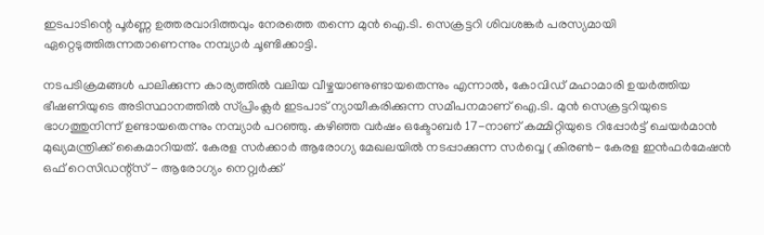ഇടപാടിന്റെ പൂര്‍ണ്ണ ഉത്തരവാദിത്തവും നേരത്തെ തന്നെ മുന്‍ ഐ.ടി. സെക്രട്ടറി ശിവശങ്കര്‍ പരസ്യമായി ഏറ്റെടുത്തിരുന്നതാണെന്നും നമ്പ്യാര്‍ ചൂണ്ടിക്കാട്ടി.

നടപടിക്രമങ്ങള്‍ പാലിക്കുന്ന കാര്യത്തില്‍ വലിയ വീഴ്ചയാണുണ്ടായതെന്നും എന്നാല്‍, കോവിഡ് മഹാമാരി ഉയര്‍ത്തിയ ഭീഷണിയുടെ അടിസ്ഥാനത്തില്‍ സ്പ്രിംക്ലര്‍ ഇടപാട് ന്യായീകരിക്കുന്ന സമീപനമാണ് ഐ.ടി. മുന്‍ സെക്രട്ടറിയുടെ ഭാഗത്തുനിന്ന് ഉണ്ടായതെന്നും നമ്പ്യാര്‍ പറഞ്ഞു. കഴിഞ്ഞ വര്‍ഷം ഒക്ടോബര്‍ 17-നാണ് കമ്മിറ്റിയുടെ റിപ്പോര്‍ട്ട് ചെയര്‍മാന്‍ മുഖ്യമന്ത്രിക്ക് കൈമാറിയത്. കേരള സര്‍ക്കാര്‍ ആരോഗ്യ മേഖലയില്‍ നടപ്പാക്കുന്ന സര്‍വ്വെ (കിരണ്‍- കേരള ഇന്‍ഫര്‍മേഷന്‍ ഒഫ് റെസിഡന്റ്സ് - ആരോഗ്യം നെറ്റ്വര്‍ക്ക്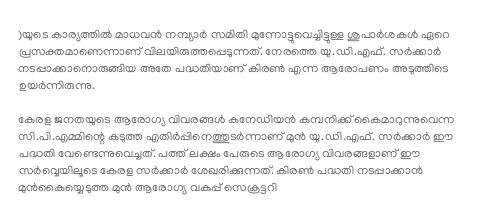)യുടെ കാര്യത്തില്‍ മാധവന്‍ നമ്പ്യാര്‍ സമിതി മുന്നോട്ടുവെച്ചിട്ടുള്ള ശുപാര്‍ശകള്‍ ഏറെ പ്രസക്തമാണെന്നാണ് വിലയിരുത്തപ്പെടുന്നത്. നേരത്തെ യു.ഡി.എഫ്. സര്‍ക്കാര്‍ നടപ്പാക്കാനൊരുങ്ങിയ അതേ പദ്ധതിയാണ് കിരണ്‍ എന്ന ആരോപണം അടുത്തിടെ ഉയര്‍ന്നിരുന്നു.

കേരള ജനതയുടെ ആരോഗ്യ വിവരങ്ങള്‍ കനേഡിയന്‍ കമ്പനിക്ക് കൈമാറുന്നുവെന്ന സി.പി.എമ്മിന്റെ കടുത്ത എതിര്‍പ്പിനെത്തുടര്‍ന്നാണ് മുന്‍ യു.ഡി.എഫ്. സര്‍ക്കാര്‍ ഈ പദ്ധതി വേണ്ടെന്നുവെച്ചത്. പത്ത് ലക്ഷം പേരുടെ ആരോഗ്യ വിവരങ്ങളാണ് ഈ സര്‍വ്വെയിലൂടെ കേരള സര്‍ക്കാര്‍ ശേഖരിക്കുന്നത്. കിരണ്‍ പദ്ധതി നടപ്പാക്കാന്‍ മുന്‍കൈയ്യെടുത്ത മുന്‍ ആരോഗ്യ വകുപ്പ് സെക്രട്ടറി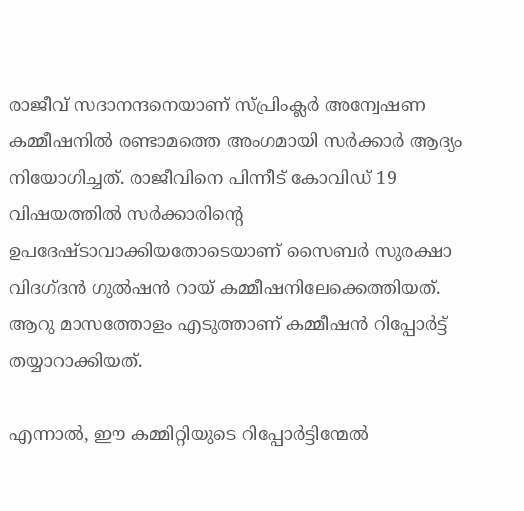രാജീവ് സദാനന്ദനെയാണ് സ്പ്രിംക്ലര്‍ അന്വേഷണ കമ്മീഷനില്‍ രണ്ടാമത്തെ അംഗമായി സര്‍ക്കാര്‍ ആദ്യം നിയോഗിച്ചത്. രാജീവിനെ പിന്നീട് കോവിഡ് 19 വിഷയത്തില്‍ സര്‍ക്കാരിന്റെ ഉപദേഷ്ടാവാക്കിയതോടെയാണ് സൈബര്‍ സുരക്ഷാ വിദഗ്ദന്‍ ഗുല്‍ഷന്‍ റായ് കമ്മീഷനിലേക്കെത്തിയത്. ആറു മാസത്തോളം എടുത്താണ് കമ്മീഷന്‍ റിപ്പോര്‍ട്ട് തയ്യാറാക്കിയത്.

എന്നാല്‍, ഈ കമ്മിറ്റിയുടെ റിപ്പോര്‍ട്ടിന്മേല്‍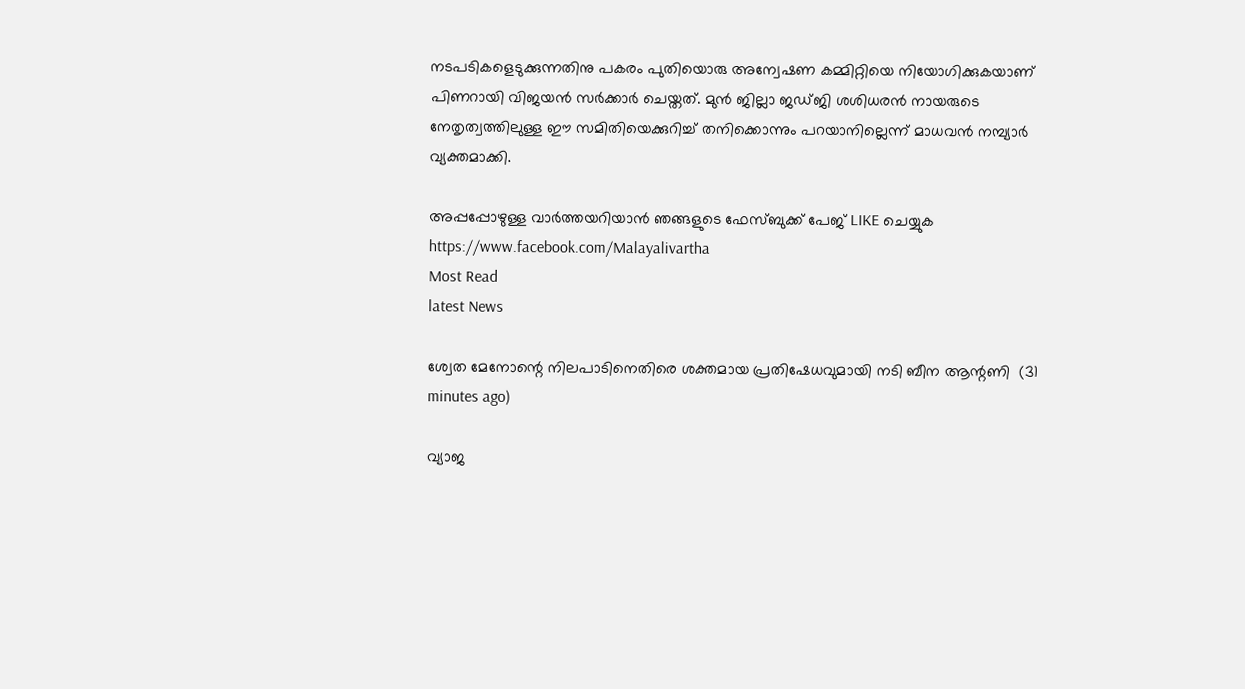നടപടികളെടുക്കുന്നതിനു പകരം പുതിയൊരു അന്വേഷണ കമ്മിറ്റിയെ നിയോഗിക്കുകയാണ് പിണറായി വിജയന്‍ സര്‍ക്കാര്‍ ചെയ്തത്. മുന്‍ ജില്ലാ ജഡ്ജി ശശിധരന്‍ നായരുടെ നേതൃത്വത്തിലുള്ള ഈ സമിതിയെക്കുറിച്ച് തനിക്കൊന്നും പറയാനില്ലെന്ന് മാധവന്‍ നമ്പ്യാര്‍ വ്യക്തമാക്കി.

അപ്പപ്പോഴുള്ള വാര്‍ത്തയറിയാന്‍ ഞങ്ങളുടെ ഫേസ്‌ബുക്ക്‌ പേജ് LIKE ചെയ്യുക
https://www.facebook.com/Malayalivartha
Most Read
latest News

ശ്വേത മേനോന്റെ നിലപാടിനെതിരെ ശക്തമായ പ്രതിഷേധവുമായി നടി ബീന ആന്റണി  (31 minutes ago)

വ്യാജ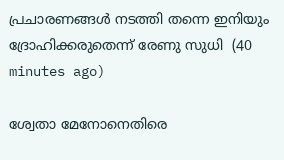പ്രചാരണങ്ങള്‍ നടത്തി തന്നെ ഇനിയും ദ്രോഹിക്കരുതെന്ന് രേണു സുധി  (40 minutes ago)

ശ്വേതാ മേനോനെതിരെ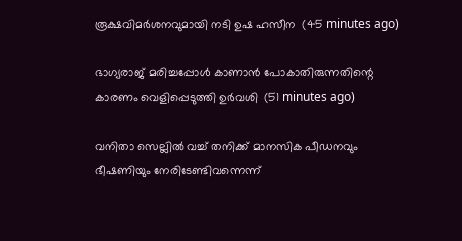രൂക്ഷവിമര്‍ശനവുമായി നടി ഉഷ ഹസീന  (45 minutes ago)

ഭാഗ്യരാജ് മരിച്ചപ്പോള്‍ കാണാന്‍ പോകാതിരുന്നതിന്റെ കാരണം വെളിപ്പെടുത്തി ഉര്‍വശി  (51 minutes ago)

വനിതാ സെല്ലില്‍ വച്ച് തനിക്ക് മാനസിക പീഡനവും ഭീഷണിയും നേരിടേണ്ടിവന്നെന്ന്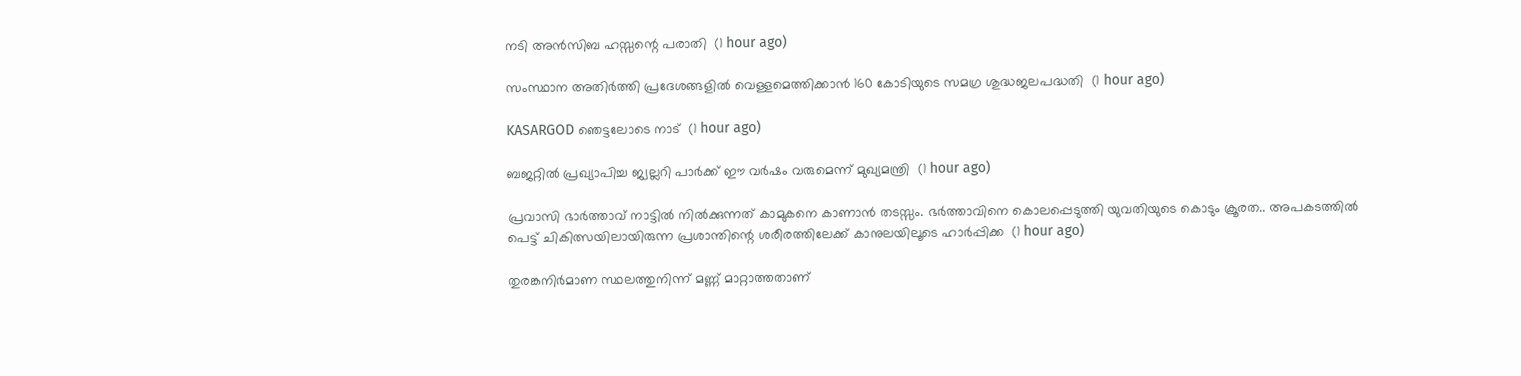നടി അന്‍സിബ ഹസ്സന്റെ പരാതി  (1 hour ago)

സംസ്ഥാന അതിര്‍ത്തി പ്രദേശങ്ങളില്‍ വെള്ളമെത്തിക്കാന്‍ 160 കോടിയുടെ സമഗ്ര ശുദ്ധജലപദ്ധതി  (1 hour ago)

KASARGOD ഞെട്ടലോടെ നാട്  (1 hour ago)

ബജറ്റില്‍ പ്രഖ്യാപിച്ച ജ്വല്ലറി പാര്‍ക്ക് ഈ വര്‍ഷം വരുമെന്ന് മുഖ്യമന്ത്രി  (1 hour ago)

പ്രവാസി ഭാർത്താവ് നാട്ടിൽ നിൽക്കുന്നത് കാമുകനെ കാണാൻ തടസ്സം. ഭർത്താവിനെ കൊലപ്പെടുത്തി യുവതിയുടെ കൊടും ക്രൂരത.. അപകടത്തിൽ പെട്ട് ചികിത്സയിലായിരുന്ന പ്രശാന്തിന്റെ ശരീരത്തിലേക്ക് കാനുലയിലൂടെ ഹാർപ്പിക്ക  (1 hour ago)

തുരങ്കനിര്‍മാണ സ്ഥലത്തുനിന്ന് മണ്ണ് മാറ്റാത്തതാണ്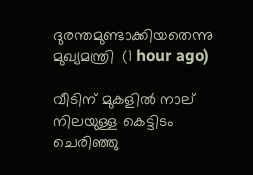ദുരന്തമുണ്ടാക്കിയതെന്നു മുഖ്യമന്ത്രി  (1 hour ago)

വീടിന് മുകളില്‍ നാല് നിലയുള്ള കെട്ടിടം ചെരിഞ്ഞു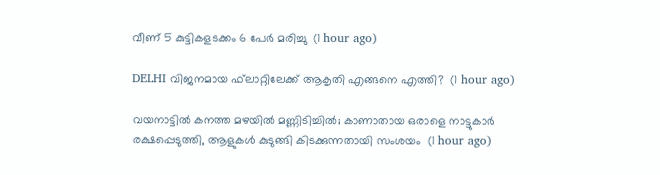വീണ് 5 കുട്ടികളടക്കം 6 പേര്‍ മരിച്ചു  (1 hour ago)

DELHI വിജനമായ ഫ്‌ലാറ്റിലേക്ക് ആകൃതി എങ്ങനെ എത്തി?  (1 hour ago)

വയനാട്ടില്‍ കനത്ത മഴയില്‍ മണ്ണിടിച്ചില്‍; കാണാതായ ഒരാളെ നാട്ടുകാര്‍ രക്ഷപ്പെടുത്തി, ആളുകള്‍ കുടുങ്ങി കിടക്കുന്നതായി സംശയം  (1 hour ago)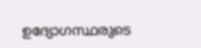ഉദ്യോഗസ്ഥരുടെ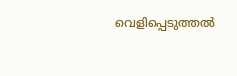വെളിപ്പെടുത്തൽ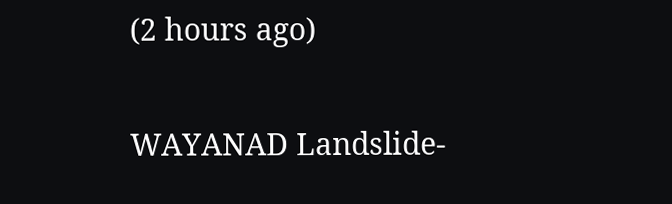(2 hours ago)

WAYANAD Landslide-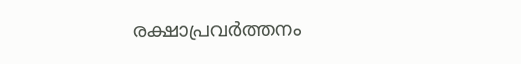രക്ഷാപ്രവർത്തനം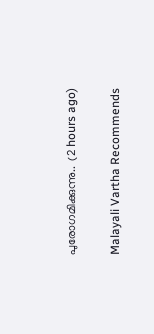പുരോഗമിക്കുന്നു..  (2 hours ago)

Malayali Vartha Recommends